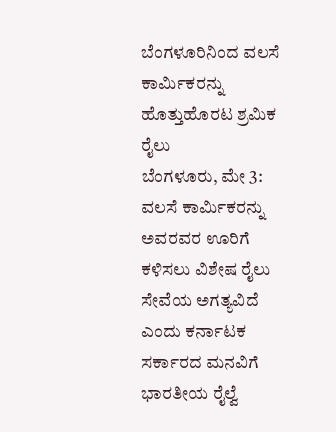ಬೆಂಗಳೂರಿನಿಂದ ವಲಸೆ ಕಾರ್ಮಿಕರನ್ನು ಹೊತ್ತುಹೊರಟ ಶ್ರಮಿಕ ರೈಲು
ಬೆಂಗಳೂರು, ಮೇ 3: ವಲಸೆ ಕಾರ್ಮಿಕರನ್ನು ಅವರವರ ಊರಿಗೆ ಕಳಿಸಲು ವಿಶೇಷ ರೈಲು ಸೇವೆಯ ಅಗತ್ಯವಿದೆ ಎಂದು ಕರ್ನಾಟಕ ಸರ್ಕಾರದ ಮನವಿಗೆ ಭಾರತೀಯ ರೈಲ್ವೆ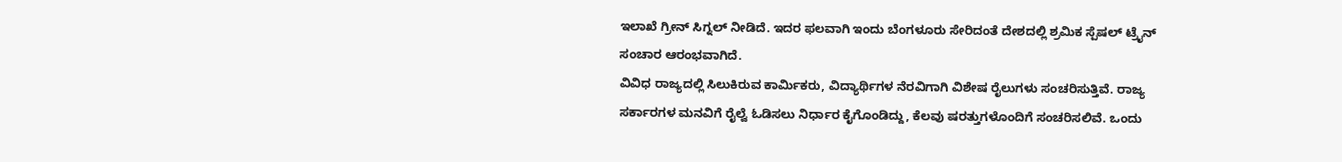ಇಲಾಖೆ ಗ್ರೀನ್ ಸಿಗ್ನಲ್ ನೀಡಿದೆ. ಇದರ ಫಲವಾಗಿ ಇಂದು ಬೆಂಗಳೂರು ಸೇರಿದಂತೆ ದೇಶದಲ್ಲಿ ಶ್ರಮಿಕ ಸ್ಪೆಷಲ್ ಟ್ರೈನ್ ಸಂಚಾರ ಆರಂಭವಾಗಿದೆ.
ವಿವಿಧ ರಾಜ್ಯದಲ್ಲಿ ಸಿಲುಕಿರುವ ಕಾರ್ಮಿಕರು, ವಿದ್ಯಾರ್ಥಿಗಳ ನೆರವಿಗಾಗಿ ವಿಶೇಷ ರೈಲುಗಳು ಸಂಚರಿಸುತ್ತಿವೆ. ರಾಜ್ಯ ಸರ್ಕಾರಗಳ ಮನವಿಗೆ ರೈಲ್ವೆ ಓಡಿಸಲು ನಿರ್ಧಾರ ಕೈಗೊಂಡಿದ್ದು, ಕೆಲವು ಷರತ್ತುಗಳೊಂದಿಗೆ ಸಂಚರಿಸಲಿವೆ. ಒಂದು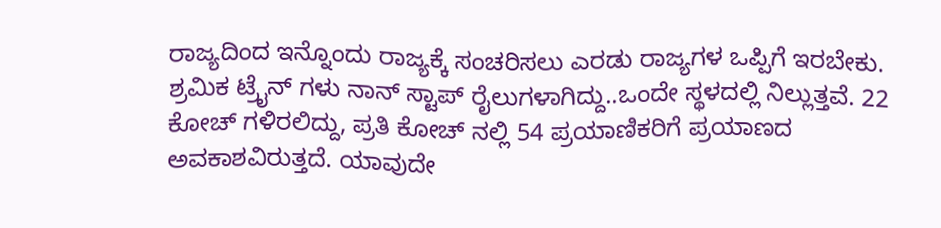ರಾಜ್ಯದಿಂದ ಇನ್ನೊಂದು ರಾಜ್ಯಕ್ಕೆ ಸಂಚರಿಸಲು ಎರಡು ರಾಜ್ಯಗಳ ಒಪ್ಪಿಗೆ ಇರಬೇಕು.
ಶ್ರಮಿಕ ಟ್ರೈನ್ ಗಳು ನಾನ್ ಸ್ಟಾಪ್ ರೈಲುಗಳಾಗಿದ್ದು..ಒಂದೇ ಸ್ಥಳದಲ್ಲಿ ನಿಲ್ಲುತ್ತವೆ. 22 ಕೋಚ್ ಗಳಿರಲಿದ್ದು, ಪ್ರತಿ ಕೋಚ್ ನಲ್ಲಿ 54 ಪ್ರಯಾಣಿಕರಿಗೆ ಪ್ರಯಾಣದ ಅವಕಾಶವಿರುತ್ತದೆ. ಯಾವುದೇ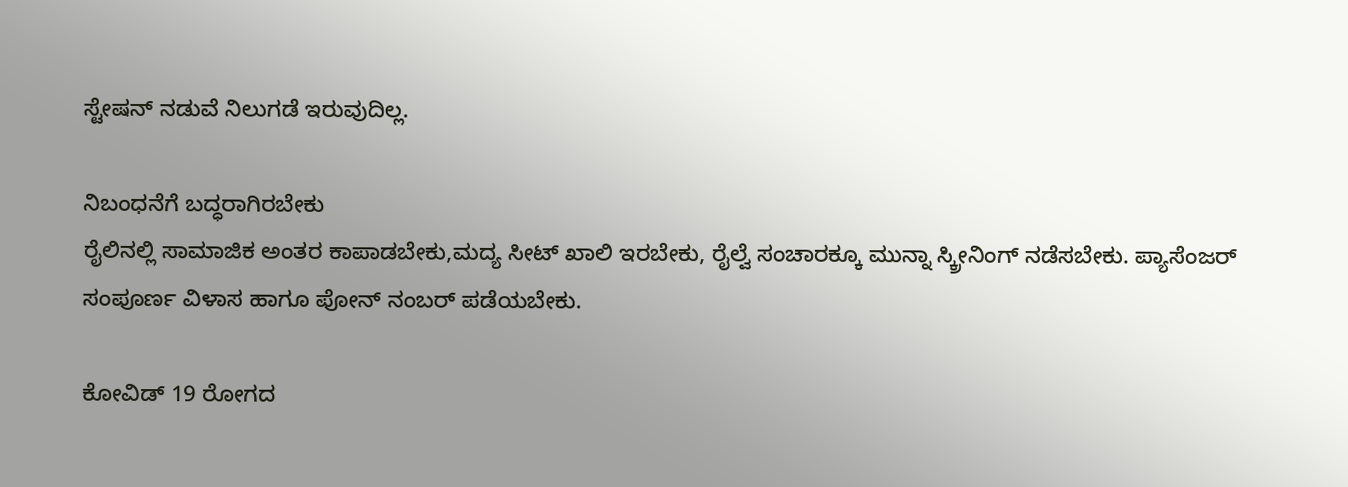ಸ್ಟೇಷನ್ ನಡುವೆ ನಿಲುಗಡೆ ಇರುವುದಿಲ್ಲ.

ನಿಬಂಧನೆಗೆ ಬದ್ಧರಾಗಿರಬೇಕು
ರೈಲಿನಲ್ಲಿ ಸಾಮಾಜಿಕ ಅಂತರ ಕಾಪಾಡಬೇಕು,ಮದ್ಯ ಸೀಟ್ ಖಾಲಿ ಇರಬೇಕು, ರೈಲ್ವೆ ಸಂಚಾರಕ್ಕೂ ಮುನ್ನಾ ಸ್ಕ್ರೀನಿಂಗ್ ನಡೆಸಬೇಕು. ಪ್ಯಾಸೆಂಜರ್ ಸಂಪೂರ್ಣ ವಿಳಾಸ ಹಾಗೂ ಪೋನ್ ನಂಬರ್ ಪಡೆಯಬೇಕು.

ಕೋವಿಡ್ 19 ರೋಗದ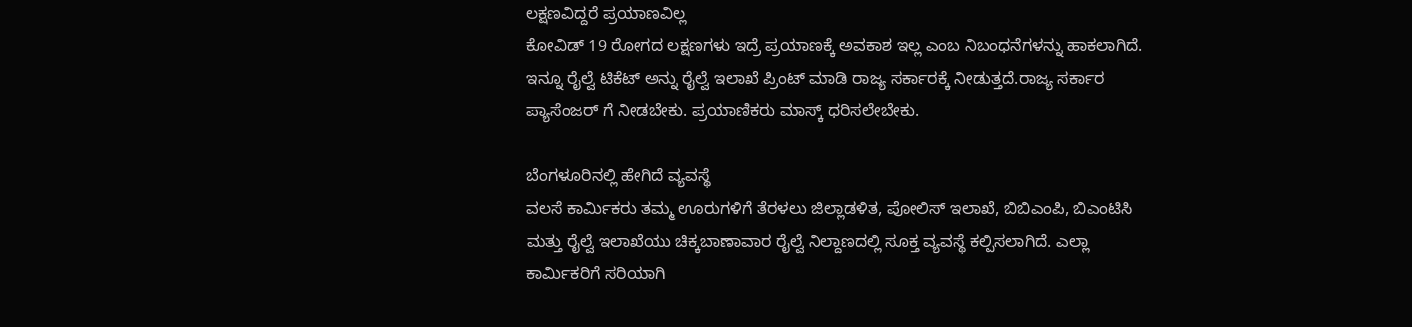ಲಕ್ಷಣವಿದ್ದರೆ ಪ್ರಯಾಣವಿಲ್ಲ
ಕೋವಿಡ್ 19 ರೋಗದ ಲಕ್ಷಣಗಳು ಇದ್ರೆ ಪ್ರಯಾಣಕ್ಕೆ ಅವಕಾಶ ಇಲ್ಲ ಎಂಬ ನಿಬಂಧನೆಗಳನ್ನು ಹಾಕಲಾಗಿದೆ. ಇನ್ನೂ ರೈಲ್ವೆ ಟಿಕೆಟ್ ಅನ್ನು ರೈಲ್ವೆ ಇಲಾಖೆ ಪ್ರಿಂಟ್ ಮಾಡಿ ರಾಜ್ಯ ಸರ್ಕಾರಕ್ಕೆ ನೀಡುತ್ತದೆ.ರಾಜ್ಯ ಸರ್ಕಾರ ಪ್ಯಾಸೆಂಜರ್ ಗೆ ನೀಡಬೇಕು. ಪ್ರಯಾಣಿಕರು ಮಾಸ್ಕ್ ಧರಿಸಲೇಬೇಕು.

ಬೆಂಗಳೂರಿನಲ್ಲಿ ಹೇಗಿದೆ ವ್ಯವಸ್ಥೆ
ವಲಸೆ ಕಾರ್ಮಿಕರು ತಮ್ಮ ಊರುಗಳಿಗೆ ತೆರಳಲು ಜಿಲ್ಲಾಡಳಿತ, ಪೋಲಿಸ್ ಇಲಾಖೆ, ಬಿಬಿಎಂಪಿ, ಬಿಎಂಟಿಸಿ ಮತ್ತು ರೈಲ್ವೆ ಇಲಾಖೆಯು ಚಿಕ್ಕಬಾಣಾವಾರ ರೈಲ್ವೆ ನಿಲ್ದಾಣದಲ್ಲಿ ಸೂಕ್ತ ವ್ಯವಸ್ಥೆ ಕಲ್ಪಿಸಲಾಗಿದೆ. ಎಲ್ಲಾ ಕಾರ್ಮಿಕರಿಗೆ ಸರಿಯಾಗಿ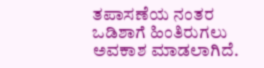ತಪಾಸಣೆಯ ನಂತರ ಒಡಿಶಾಗೆ ಹಿಂತಿರುಗಲು ಅವಕಾಶ ಮಾಡಲಾಗಿದೆ.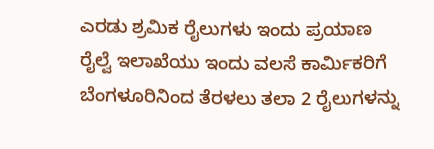ಎರಡು ಶ್ರಮಿಕ ರೈಲುಗಳು ಇಂದು ಪ್ರಯಾಣ
ರೈಲ್ವೆ ಇಲಾಖೆಯು ಇಂದು ವಲಸೆ ಕಾರ್ಮಿಕರಿಗೆ ಬೆಂಗಳೂರಿನಿಂದ ತೆರಳಲು ತಲಾ 2 ರೈಲುಗಳನ್ನು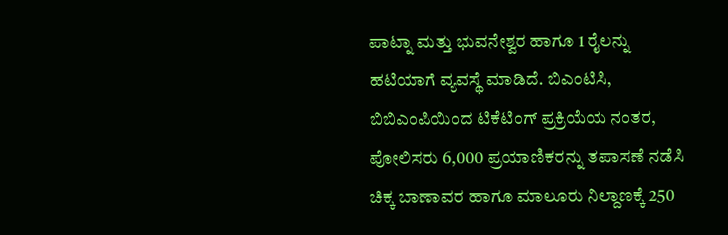ಪಾಟ್ನಾ ಮತ್ತು ಭುವನೇಶ್ವರ ಹಾಗೂ 1 ರೈಲನ್ನು ಹಟಿಯಾಗೆ ವ್ಯವಸ್ಥೆ ಮಾಡಿದೆ. ಬಿಎಂಟಿಸಿ, ಬಿಬಿಎಂಪಿಯಿಂದ ಟಿಕೆಟಿಂಗ್ ಪ್ರಕ್ರಿಯೆಯ ನಂತರ, ಪೋಲಿಸರು 6,000 ಪ್ರಯಾಣಿಕರನ್ನು ತಪಾಸಣೆ ನಡೆಸಿ ಚಿಕ್ಕ ಬಾಣಾವರ ಹಾಗೂ ಮಾಲೂರು ನಿಲ್ದಾಣಕ್ಕೆ 250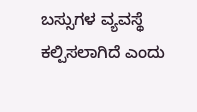ಬಸ್ಸುಗಳ ವ್ಯವಸ್ಥೆ ಕಲ್ಪಿಸಲಾಗಿದೆ ಎಂದು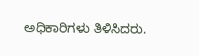ಅಧಿಕಾರಿಗಳು ತಿಳಿಸಿದರು.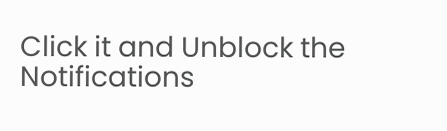Click it and Unblock the Notifications